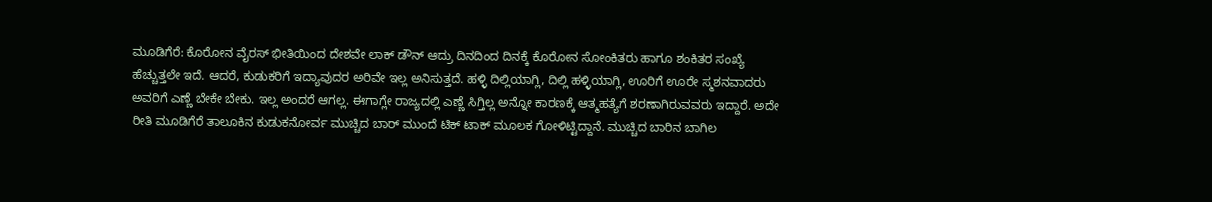ಮೂಡಿಗೆರೆ: ಕೊರೋನ ವೈರಸ್ ಭೀತಿಯಿಂದ ದೇಶವೇ ಲಾಕ್ ಡೌನ್ ಆದ್ರು ದಿನದಿಂದ ದಿನಕ್ಕೆ ಕೊರೋನ ಸೋಂಕಿತರು ಹಾಗೂ ಶಂಕಿತರ ಸಂಖ್ಯೆ ಹೆಚ್ಚುತ್ತಲೇ ಇದೆ. ಆದರೆ, ಕುಡುಕರಿಗೆ ಇದ್ಯಾವುದರ ಅರಿವೇ ಇಲ್ಲ ಅನಿಸುತ್ತದೆ. ಹಳ್ಳಿ ದಿಲ್ಲಿಯಾಗ್ಲಿ, ದಿಲ್ಲಿ ಹಳ್ಳಿಯಾಗ್ಲಿ, ಊರಿಗೆ ಊರೇ ಸ್ಮಶನವಾದರು ಅವರಿಗೆ ಎಣ್ಣೆ ಬೇಕೇ ಬೇಕು. ಇಲ್ಲ ಅಂದರೆ ಆಗಲ್ಲ. ಈಗಾಗ್ಲೇ ರಾಜ್ಯದಲ್ಲಿ ಎಣ್ಣೆ ಸಿಗ್ತಿಲ್ಲ ಅನ್ನೋ ಕಾರಣಕ್ಕೆ ಆತ್ಮಹತ್ಯೆಗೆ ಶರಣಾಗಿರುವವರು ಇದ್ದಾರೆ. ಅದೇ ರೀತಿ ಮೂಡಿಗೆರೆ ತಾಲೂಕಿನ ಕುಡುಕನೋರ್ವ ಮುಚ್ಚಿದ ಬಾರ್ ಮುಂದೆ ಟಿಕ್ ಟಾಕ್ ಮೂಲಕ ಗೋಳಿಟ್ಟಿದ್ದಾನೆ. ಮುಚ್ಚಿದ ಬಾರಿನ ಬಾಗಿಲ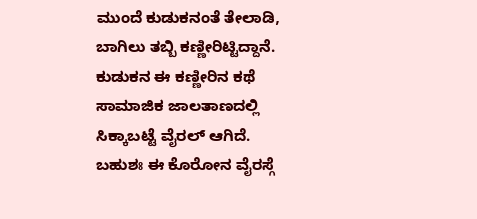ಮುಂದೆ ಕುಡುಕನಂತೆ ತೇಲಾಡಿ, ಬಾಗಿಲು ತಬ್ಬಿ ಕಣ್ಣೀರಿಟ್ಟಿದ್ದಾನೆ. ಕುಡುಕನ ಈ ಕಣ್ಣೀರಿನ ಕಥೆ ಸಾಮಾಜಿಕ ಜಾಲತಾಣದಲ್ಲಿ ಸಿಕ್ಕಾಬಟ್ಟೆ ವೈರಲ್ ಆಗಿದೆ. ಬಹುಶಃ ಈ ಕೊರೋನ ವೈರಸ್ಗೆ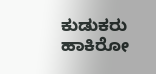ಕುಡುಕರು ಹಾಕಿರೋ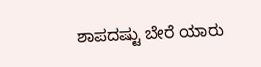ಶಾಪದಷ್ಟು ಬೇರೆ ಯಾರು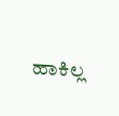ಹಾಕಿಲ್ಲ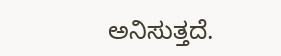ಅನಿಸುತ್ತದೆ.